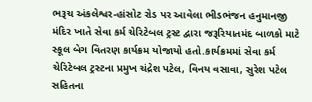ભરૂચ અંકલેશ્વર-હાંસોટ રોડ પર આવેલા ભીડભંજન હનુમાનજી મંદિર ખાતે સેવા કર્મ ચેરિટેબલ ટ્રસ્ટ દ્વારા જરૂરિયાતમંદ બાળકો માટે સ્કૂલ બેગ વિતરણ કાર્યક્રમ યોજાયો હતો.કાર્યક્રમમાં સેવા કર્મ ચેરિટેબલ ટ્રસ્ટના પ્રમુખ ચંદ્રેશ પટેલ, વિનય વસાવા, સુરેશ પટેલ સહિતના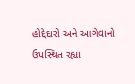હોદ્દેદારો અને આગેવાનો ઉપસ્થિત રહ્યા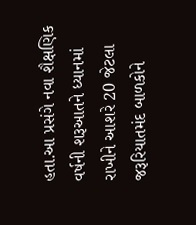હતા.આ પ્રસંગે નવા શૈક્ષણિક વર્ષની શરૂઆતને ધ્યાનમાં રાખીને આશરે 20 જેટલા જરૂરિયાતમંદ બાળકોને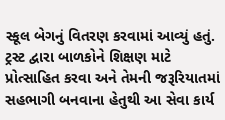સ્કૂલ બેગનું વિતરણ કરવામાં આવ્યું હતું. ટ્રસ્ટ દ્વારા બાળકોને શિક્ષણ માટે પ્રોત્સાહિત કરવા અને તેમની જરૂરિયાતમાં સહભાગી બનવાના હેતુથી આ સેવા કાર્ય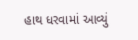હાથ ધરવામાં આવ્યું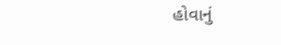હોવાનું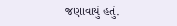જણાવાયું હતું.